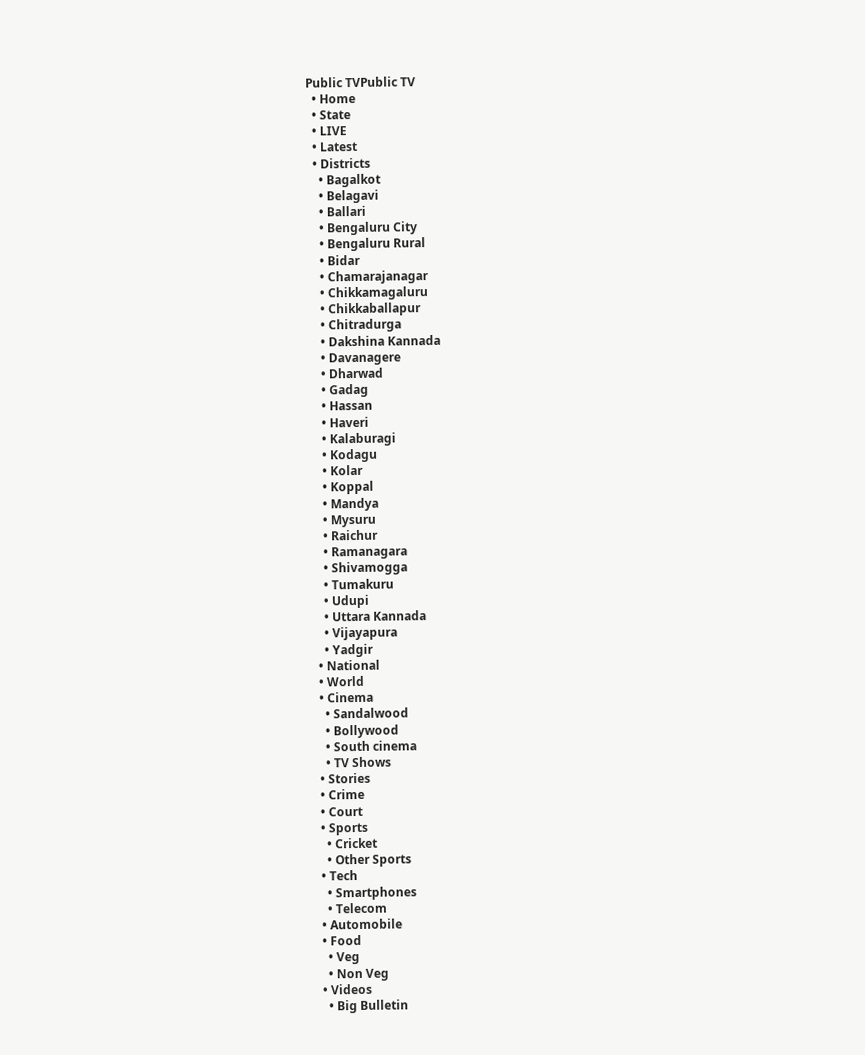Public TVPublic TV
  • Home
  • State
  • LIVE
  • Latest
  • Districts
    • Bagalkot
    • Belagavi
    • Ballari
    • Bengaluru City
    • Bengaluru Rural
    • Bidar
    • Chamarajanagar
    • Chikkamagaluru
    • Chikkaballapur
    • Chitradurga
    • Dakshina Kannada
    • Davanagere
    • Dharwad
    • Gadag
    • Hassan
    • Haveri
    • Kalaburagi
    • Kodagu
    • Kolar
    • Koppal
    • Mandya
    • Mysuru
    • Raichur
    • Ramanagara
    • Shivamogga
    • Tumakuru
    • Udupi
    • Uttara Kannada
    • Vijayapura
    • Yadgir
  • National
  • World
  • Cinema
    • Sandalwood
    • Bollywood
    • South cinema
    • TV Shows
  • Stories
  • Crime
  • Court
  • Sports
    • Cricket
    • Other Sports
  • Tech
    • Smartphones
    • Telecom
  • Automobile
  • Food
    • Veg
    • Non Veg
  • Videos
    • Big Bulletin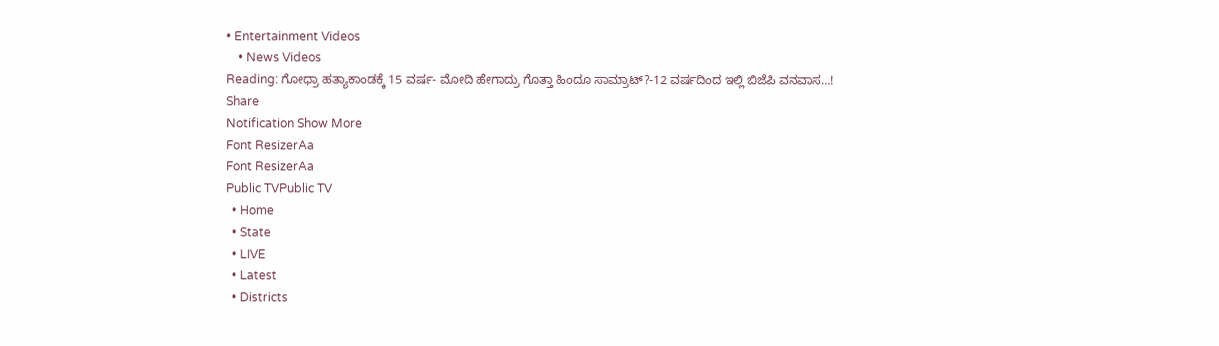• Entertainment Videos
    • News Videos
Reading: ಗೋಧ್ರಾ ಹತ್ಯಾಕಾಂಡಕ್ಕೆ 15 ವರ್ಷ- ಮೋದಿ ಹೇಗಾದ್ರು ಗೊತ್ತಾ ಹಿಂದೂ ಸಾಮ್ರಾಟ್?-12 ವರ್ಷದಿಂದ ಇಲ್ಲಿ ಬಿಜೆಪಿ ವನವಾಸ…!
Share
Notification Show More
Font ResizerAa
Font ResizerAa
Public TVPublic TV
  • Home
  • State
  • LIVE
  • Latest
  • Districts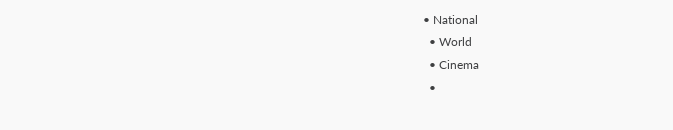• National
  • World
  • Cinema
  •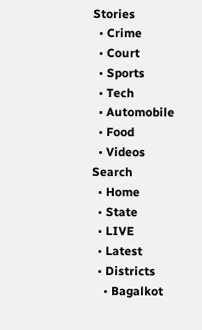Stories
  • Crime
  • Court
  • Sports
  • Tech
  • Automobile
  • Food
  • Videos
Search
  • Home
  • State
  • LIVE
  • Latest
  • Districts
    • Bagalkot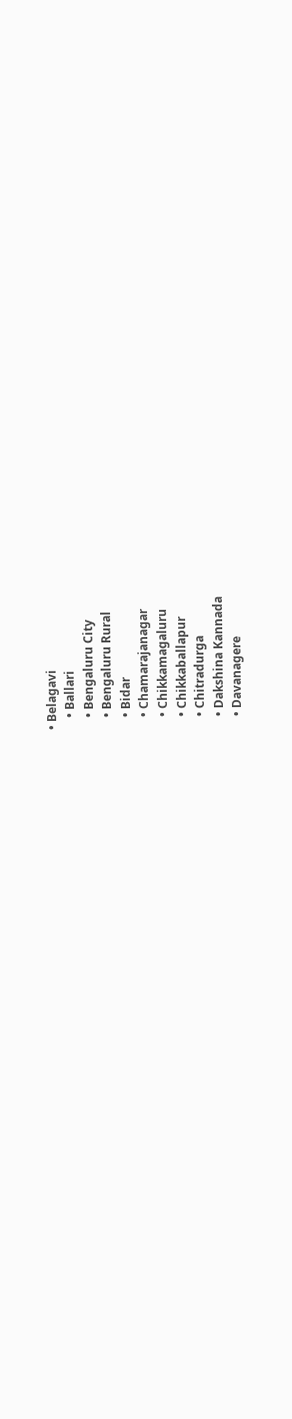• Belagavi
    • Ballari
    • Bengaluru City
    • Bengaluru Rural
    • Bidar
    • Chamarajanagar
    • Chikkamagaluru
    • Chikkaballapur
    • Chitradurga
    • Dakshina Kannada
    • Davanagere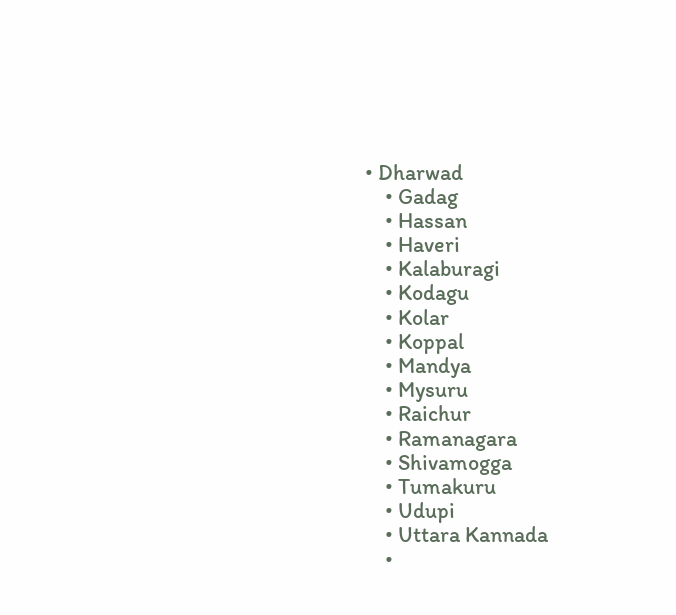• Dharwad
    • Gadag
    • Hassan
    • Haveri
    • Kalaburagi
    • Kodagu
    • Kolar
    • Koppal
    • Mandya
    • Mysuru
    • Raichur
    • Ramanagara
    • Shivamogga
    • Tumakuru
    • Udupi
    • Uttara Kannada
    •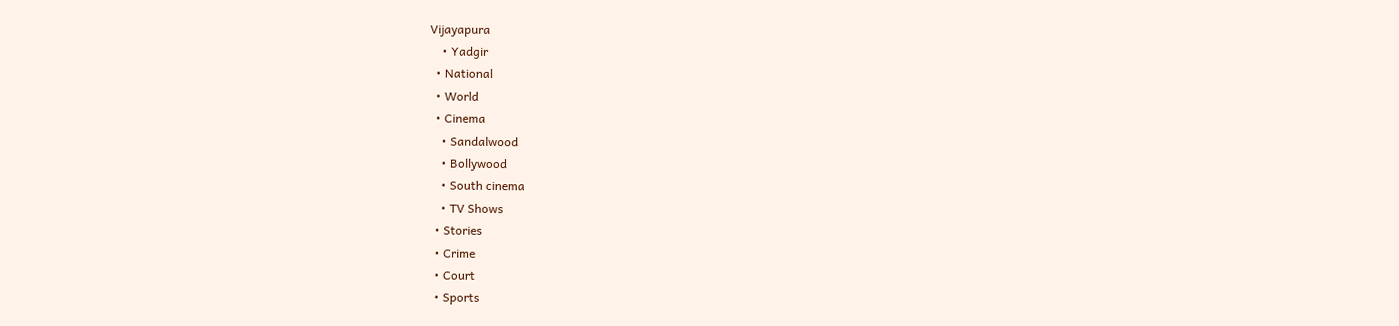Vijayapura
    • Yadgir
  • National
  • World
  • Cinema
    • Sandalwood
    • Bollywood
    • South cinema
    • TV Shows
  • Stories
  • Crime
  • Court
  • Sports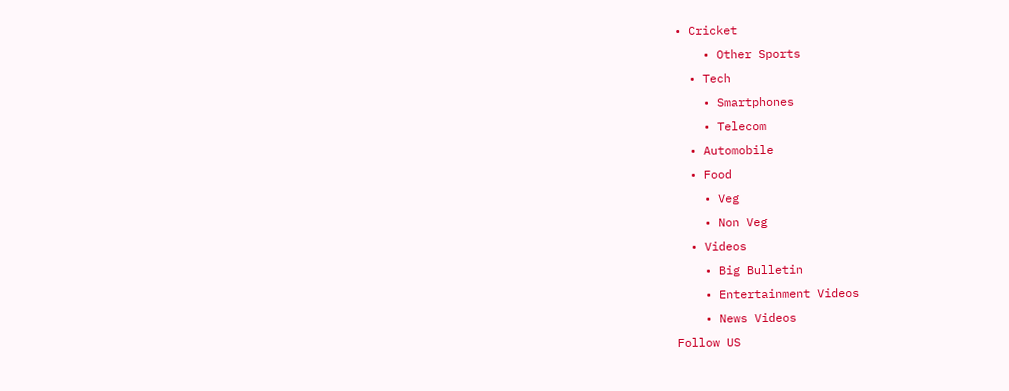• Cricket
    • Other Sports
  • Tech
    • Smartphones
    • Telecom
  • Automobile
  • Food
    • Veg
    • Non Veg
  • Videos
    • Big Bulletin
    • Entertainment Videos
    • News Videos
Follow US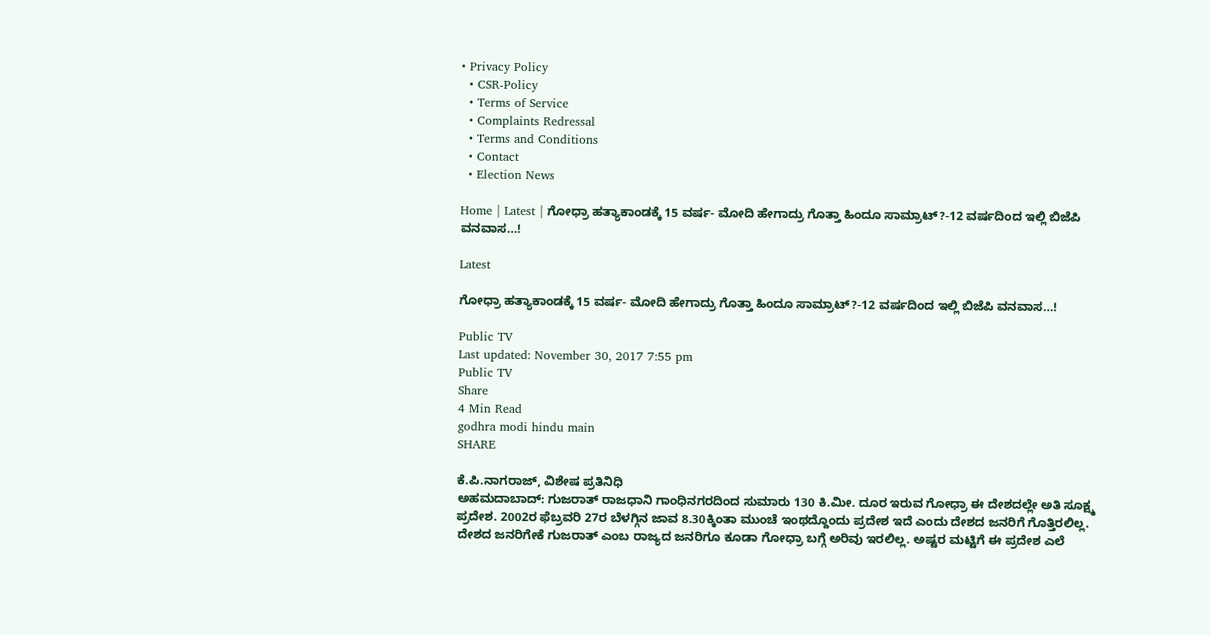• Privacy Policy
  • CSR-Policy
  • Terms of Service
  • Complaints Redressal
  • Terms and Conditions
  • Contact
  • Election News

Home | Latest | ಗೋಧ್ರಾ ಹತ್ಯಾಕಾಂಡಕ್ಕೆ 15 ವರ್ಷ- ಮೋದಿ ಹೇಗಾದ್ರು ಗೊತ್ತಾ ಹಿಂದೂ ಸಾಮ್ರಾಟ್?-12 ವರ್ಷದಿಂದ ಇಲ್ಲಿ ಬಿಜೆಪಿ ವನವಾಸ…!

Latest

ಗೋಧ್ರಾ ಹತ್ಯಾಕಾಂಡಕ್ಕೆ 15 ವರ್ಷ- ಮೋದಿ ಹೇಗಾದ್ರು ಗೊತ್ತಾ ಹಿಂದೂ ಸಾಮ್ರಾಟ್?-12 ವರ್ಷದಿಂದ ಇಲ್ಲಿ ಬಿಜೆಪಿ ವನವಾಸ…!

Public TV
Last updated: November 30, 2017 7:55 pm
Public TV
Share
4 Min Read
godhra modi hindu main
SHARE

ಕೆ.ಪಿ.ನಾಗರಾಜ್, ವಿಶೇಷ ಪ್ರತಿನಿಧಿ
ಅಹಮದಾಬಾದ್: ಗುಜರಾತ್ ರಾಜಧಾನಿ ಗಾಂಧಿನಗರದಿಂದ ಸುಮಾರು 130 ಕಿ.ಮೀ. ದೂರ ಇರುವ ಗೋಧ್ರಾ ಈ ದೇಶದಲ್ಲೇ ಅತಿ ಸೂಕ್ಷ್ಮ ಪ್ರದೇಶ. 2002ರ ಫೆಬ್ರವರಿ 27ರ ಬೆಳಗ್ಗಿನ ಜಾವ 8.30ಕ್ಕಿಂತಾ ಮುಂಚೆ ಇಂಥದ್ದೊಂದು ಪ್ರದೇಶ ಇದೆ ಎಂದು ದೇಶದ ಜನರಿಗೆ ಗೊತ್ತಿರಲಿಲ್ಲ. ದೇಶದ ಜನರಿಗೇಕೆ ಗುಜರಾತ್ ಎಂಬ ರಾಜ್ಯದ ಜನರಿಗೂ ಕೂಡಾ ಗೋಧ್ರಾ ಬಗ್ಗೆ ಅರಿವು ಇರಲಿಲ್ಲ. ಅಷ್ಟರ ಮಟ್ಟಿಗೆ ಈ ಪ್ರದೇಶ ಎಲೆ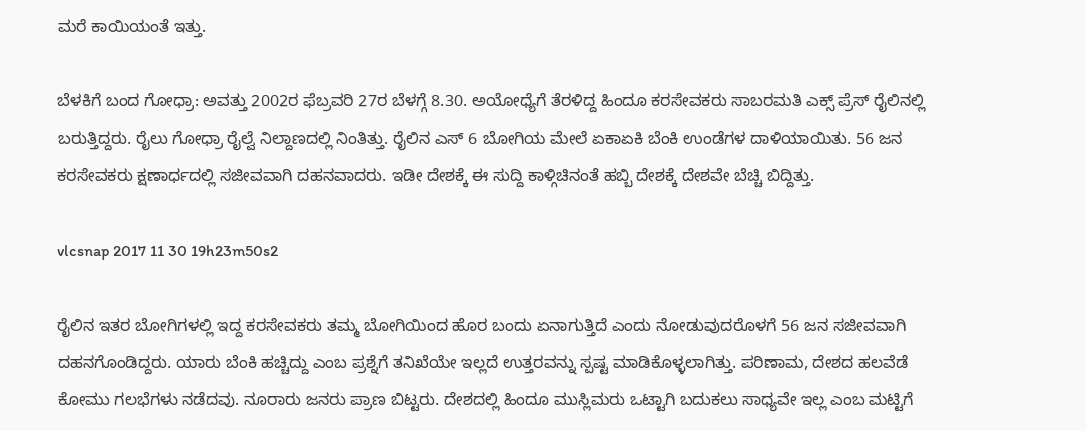ಮರೆ ಕಾಯಿಯಂತೆ ಇತ್ತು.

ಬೆಳಕಿಗೆ ಬಂದ ಗೋಧ್ರಾ: ಅವತ್ತು 2002ರ ಫೆಬ್ರವರಿ 27ರ ಬೆಳಗ್ಗೆ 8.30. ಅಯೋಧ್ಯೆಗೆ ತೆರಳಿದ್ದ ಹಿಂದೂ ಕರಸೇವಕರು ಸಾಬರಮತಿ ಎಕ್ಸ್ ಪ್ರೆಸ್ ರೈಲಿನಲ್ಲಿ ಬರುತ್ತಿದ್ದರು. ರೈಲು ಗೋಧ್ರಾ ರೈಲ್ವೆ ನಿಲ್ದಾಣದಲ್ಲಿ ನಿಂತಿತ್ತು. ರೈಲಿನ ಎಸ್ 6 ಬೋಗಿಯ ಮೇಲೆ ಏಕಾಏಕಿ ಬೆಂಕಿ ಉಂಡೆಗಳ ದಾಳಿಯಾಯಿತು. 56 ಜನ ಕರಸೇವಕರು ಕ್ಷಣಾರ್ಧದಲ್ಲಿ ಸಜೀವವಾಗಿ ದಹನವಾದರು. ಇಡೀ ದೇಶಕ್ಕೆ ಈ ಸುದ್ದಿ ಕಾಳ್ಗಿಚಿನಂತೆ ಹಬ್ಬಿ ದೇಶಕ್ಕೆ ದೇಶವೇ ಬೆಚ್ಚಿ ಬಿದ್ದಿತ್ತು.

vlcsnap 2017 11 30 19h23m50s2

ರೈಲಿನ ಇತರ ಬೋಗಿಗಳಲ್ಲಿ ಇದ್ದ ಕರಸೇವಕರು ತಮ್ಮ ಬೋಗಿಯಿಂದ ಹೊರ ಬಂದು ಏನಾಗುತ್ತಿದೆ ಎಂದು ನೋಡುವುದರೊಳಗೆ 56 ಜನ ಸಜೀವವಾಗಿ ದಹನಗೊಂಡಿದ್ದರು. ಯಾರು ಬೆಂಕಿ ಹಚ್ಚಿದ್ದು ಎಂಬ ಪ್ರಶ್ನೆಗೆ ತನಿಖೆಯೇ ಇಲ್ಲದೆ ಉತ್ತರವನ್ನು ಸ್ಪಷ್ಟ ಮಾಡಿಕೊಳ್ಳಲಾಗಿತ್ತು. ಪರಿಣಾಮ, ದೇಶದ ಹಲವೆಡೆ ಕೋಮು ಗಲಭೆಗಳು ನಡೆದವು. ನೂರಾರು ಜನರು ಪ್ರಾಣ ಬಿಟ್ಟರು. ದೇಶದಲ್ಲಿ ಹಿಂದೂ ಮುಸ್ಲಿಮರು ಒಟ್ಟಾಗಿ ಬದುಕಲು ಸಾಧ್ಯವೇ ಇಲ್ಲ ಎಂಬ ಮಟ್ಟಿಗೆ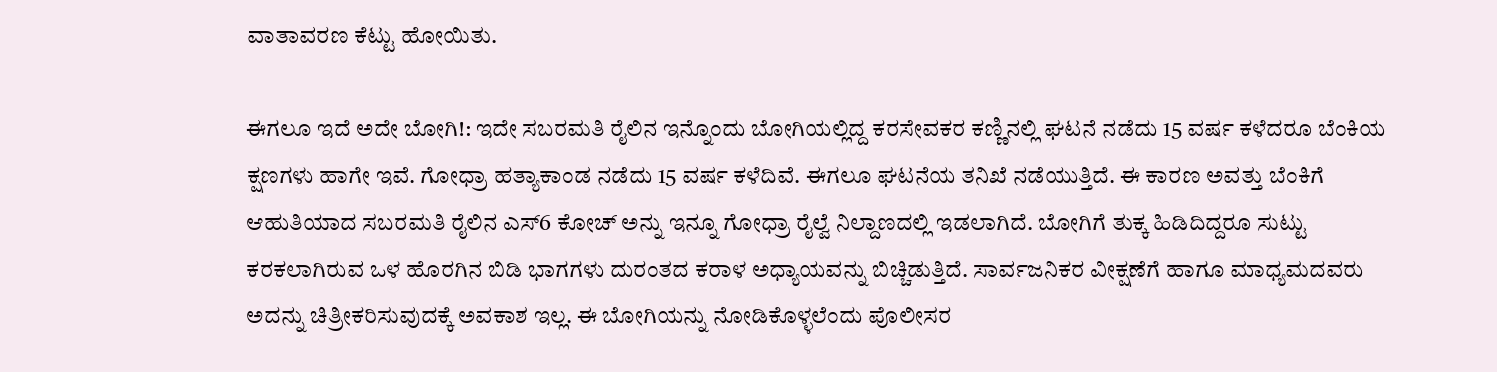ವಾತಾವರಣ ಕೆಟ್ಟು ಹೋಯಿತು.

ಈಗಲೂ ಇದೆ ಅದೇ ಬೋಗಿ!: ಇದೇ ಸಬರಮತಿ ರೈಲಿನ ಇನ್ನೊಂದು ಬೋಗಿಯಲ್ಲಿದ್ದ ಕರಸೇವಕರ ಕಣ್ಣಿನಲ್ಲಿ ಘಟನೆ ನಡೆದು 15 ವರ್ಷ ಕಳೆದರೂ ಬೆಂಕಿಯ ಕ್ಷಣಗಳು ಹಾಗೇ ಇವೆ. ಗೋಧ್ರಾ ಹತ್ಯಾಕಾಂಡ ನಡೆದು 15 ವರ್ಷ ಕಳೆದಿವೆ. ಈಗಲೂ ಘಟನೆಯ ತನಿಖೆ ನಡೆಯುತ್ತಿದೆ. ಈ ಕಾರಣ ಅವತ್ತು ಬೆಂಕಿಗೆ ಆಹುತಿಯಾದ ಸಬರಮತಿ ರೈಲಿನ ಎಸ್6 ಕೋಚ್ ಅನ್ನು ಇನ್ನೂ ಗೋಧ್ರಾ ರೈಲ್ವೆ ನಿಲ್ದಾಣದಲ್ಲಿ ಇಡಲಾಗಿದೆ. ಬೋಗಿಗೆ ತುಕ್ಕ ಹಿಡಿದಿದ್ದರೂ ಸುಟ್ಟು ಕರಕಲಾಗಿರುವ ಒಳ ಹೊರಗಿನ ಬಿಡಿ ಭಾಗಗಳು ದುರಂತದ ಕರಾಳ ಅಧ್ಯಾಯವನ್ನು ಬಿಚ್ಚಿಡುತ್ತಿದೆ. ಸಾರ್ವಜನಿಕರ ವೀಕ್ಷಣೆಗೆ ಹಾಗೂ ಮಾಧ್ಯಮದವರು ಅದನ್ನು ಚಿತ್ರೀಕರಿಸುವುದಕ್ಕೆ ಅವಕಾಶ ಇಲ್ಲ. ಈ ಬೋಗಿಯನ್ನು ನೋಡಿಕೊಳ್ಳಲೆಂದು ಪೊಲೀಸರ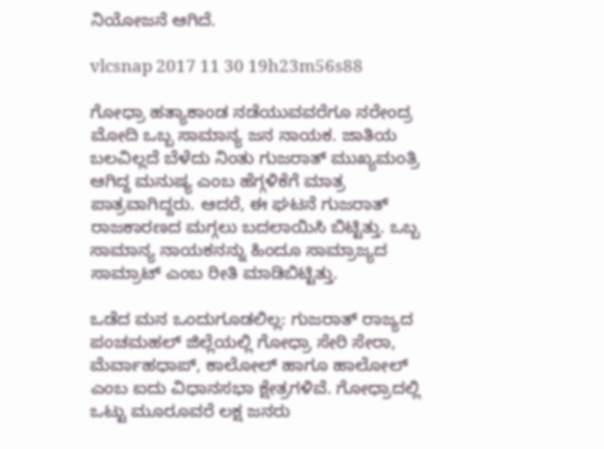ನಿಯೋಜನೆ ಆಗಿದೆ.

vlcsnap 2017 11 30 19h23m56s88

ಗೋಧ್ರಾ ಹತ್ಯಾಕಾಂಡ ನಡೆಯುವವರೆಗೂ ನರೇಂದ್ರ ಮೋದಿ ಒಬ್ಬ ಸಾಮಾನ್ಯ ಜನ ನಾಯಕ. ಜಾತಿಯ ಬಲವಿಲ್ಲದೆ ಬೆಳೆದು ನಿಂತು ಗುಜರಾತ್ ಮುಖ್ಯಮಂತ್ರಿ ಆಗಿದ್ದ ಮನುಷ್ಯ ಎಂಬ ಹೆಗ್ಗಳಿಕೆಗೆ ಮಾತ್ರ ಪಾತ್ರವಾಗಿದ್ದರು. ಆದರೆ, ಈ ಘಟನೆ ಗುಜರಾತ್ ರಾಜಕಾರಣದ ಮಗ್ಗಲು ಬದಲಾಯಿಸಿ ಬಿಟ್ಟಿತ್ತು. ಒಬ್ಬ ಸಾಮಾನ್ಯ ನಾಯಕನನ್ನು ಹಿಂದೂ ಸಾಮ್ರಾಜ್ಯದ ಸಾಮ್ರಾಟ್ ಎಂಬ ರೀತಿ ಮಾಡಿಬಿಟ್ಟಿತ್ತು.

ಒಡೆದ ಮನ ಒಂದುಗೂಡಲಿಲ್ಲ: ಗುಜರಾತ್ ರಾಜ್ಯದ ಪಂಚಮಹಲ್ ಜಿಲ್ಲೆಯಲ್ಲಿ ಗೋಧ್ರಾ ಸೇರಿ ಸೇರಾ, ಮೆರ್ವಾಹಧಾಪ್, ಕಾಲೋಲ್ ಹಾಗೂ ಹಾಲೋಲ್ ಎಂಬ ಐದು ವಿಧಾನಸಭಾ ಕ್ಷೇತ್ರಗಳಿವೆ. ಗೋಧ್ರಾದಲ್ಲಿ ಒಟ್ಟು ಮೂರೂವರೆ ಲಕ್ಷ ಜನರು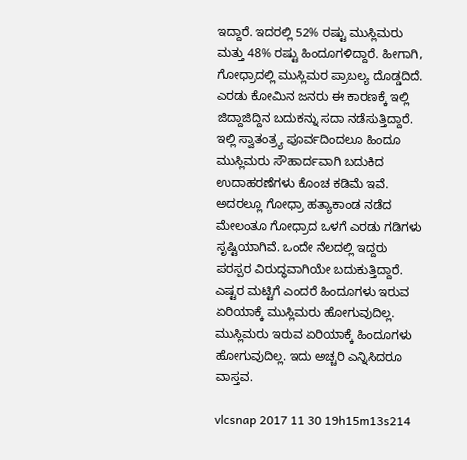ಇದ್ದಾರೆ. ಇದರಲ್ಲಿ 52% ರಷ್ಟು ಮುಸ್ಲಿಮರು ಮತ್ತು 48% ರಷ್ಟು ಹಿಂದೂಗಳಿದ್ದಾರೆ. ಹೀಗಾಗಿ, ಗೋಧ್ರಾದಲ್ಲಿ ಮುಸ್ಲಿಮರ ಪ್ರಾಬಲ್ಯ ದೊಡ್ಡದಿದೆ. ಎರಡು ಕೋಮಿನ ಜನರು ಈ ಕಾರಣಕ್ಕೆ ಇಲ್ಲಿ ಜಿದ್ದಾಜಿದ್ದಿನ ಬದುಕನ್ನು ಸದಾ ನಡೆಸುತ್ತಿದ್ದಾರೆ. ಇಲ್ಲಿ ಸ್ವಾತಂತ್ರ್ಯ ಪೂರ್ವದಿಂದಲೂ ಹಿಂದೂ ಮುಸ್ಲಿಮರು ಸೌಹಾರ್ದವಾಗಿ ಬದುಕಿದ ಉದಾಹರಣೆಗಳು ಕೊಂಚ ಕಡಿಮೆ ಇವೆ. ಅದರಲ್ಲೂ ಗೋಧ್ರಾ ಹತ್ಯಾಕಾಂಡ ನಡೆದ ಮೇಲಂತೂ ಗೋಧ್ರಾದ ಒಳಗೆ ಎರಡು ಗಡಿಗಳು ಸೃಷ್ಟಿಯಾಗಿವೆ. ಒಂದೇ ನೆಲದಲ್ಲಿ ಇದ್ದರು ಪರಸ್ಪರ ವಿರುದ್ಧವಾಗಿಯೇ ಬದುಕುತ್ತಿದ್ದಾರೆ. ಎಷ್ಟರ ಮಟ್ಟಿಗೆ ಎಂದರೆ ಹಿಂದೂಗಳು ಇರುವ ಏರಿಯಾಕ್ಕೆ ಮುಸ್ಲಿಮರು ಹೋಗುವುದಿಲ್ಲ. ಮುಸ್ಲಿಮರು ಇರುವ ಏರಿಯಾಕ್ಕೆ ಹಿಂದೂಗಳು ಹೋಗುವುದಿಲ್ಲ. ಇದು ಅಚ್ಚರಿ ಎನ್ನಿಸಿದರೂ ವಾಸ್ತವ.

vlcsnap 2017 11 30 19h15m13s214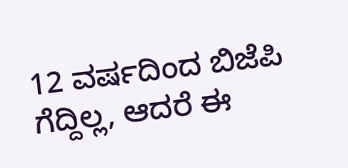12 ವರ್ಷದಿಂದ ಬಿಜೆಪಿ ಗೆದ್ದಿಲ್ಲ, ಆದರೆ ಈ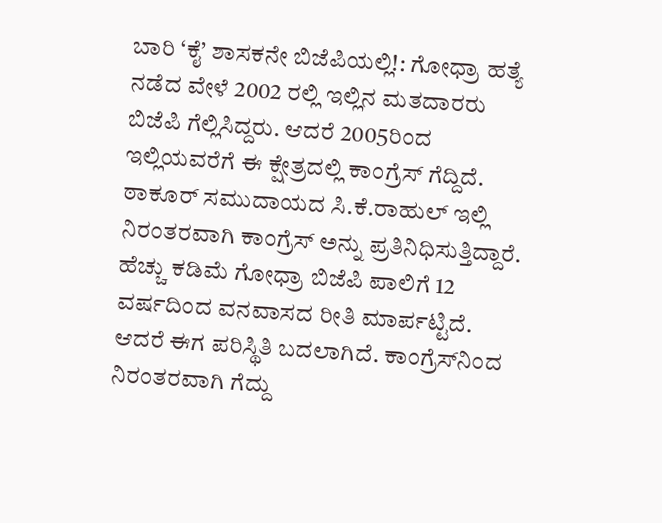ಬಾರಿ ‘ಕೈ’ ಶಾಸಕನೇ ಬಿಜೆಪಿಯಲ್ಲಿ!: ಗೋಧ್ರಾ ಹತ್ಯೆ ನಡೆದ ವೇಳೆ 2002 ರಲ್ಲಿ ಇಲ್ಲಿನ ಮತದಾರರು ಬಿಜೆಪಿ ಗೆಲ್ಲಿಸಿದ್ದರು. ಆದರೆ 2005ರಿಂದ ಇಲ್ಲಿಯವರೆಗೆ ಈ ಕ್ಷೇತ್ರದಲ್ಲಿ ಕಾಂಗ್ರೆಸ್ ಗೆದ್ದಿದೆ. ಠಾಕೂರ್ ಸಮುದಾಯದ ಸಿ.ಕೆ.ರಾಹುಲ್ ಇಲ್ಲಿ ನಿರಂತರವಾಗಿ ಕಾಂಗ್ರೆಸ್ ಅನ್ನು ಪ್ರತಿನಿಧಿಸುತ್ತಿದ್ದಾರೆ. ಹೆಚ್ಚು ಕಡಿಮೆ ಗೋಧ್ರಾ ಬಿಜೆಪಿ ಪಾಲಿಗೆ 12 ವರ್ಷದಿಂದ ವನವಾಸದ ರೀತಿ ಮಾರ್ಪಟ್ಟಿದೆ. ಆದರೆ ಈಗ ಪರಿಸ್ಥಿತಿ ಬದಲಾಗಿದೆ. ಕಾಂಗ್ರೆಸ್‍ನಿಂದ ನಿರಂತರವಾಗಿ ಗೆದ್ದು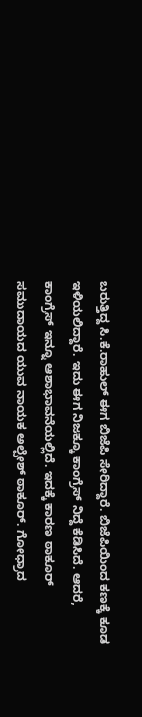ಬರುತ್ತಿದ್ದ ಸಿ.ಕೆ.ರಾಹುಲ್ ಈಗ ಬಿಜೆಪಿ ಸೇರಿದ್ದಾರೆ. ಬಿಜೆಪಿಯಿಂದ ಕಣಕ್ಕೆ ಕೂಡ ಇಳಿಯಲಿದ್ದಾರೆ. ಇದು ಈಗ ನಿಜಕ್ಕೂ ಕಾಂಗ್ರೆಸ್ ನಿದ್ದೆ ಕೆಡಿಸಿದೆ. ಆದರೆ, ಕಾಂಗ್ರೆಸ್ ಇನ್ನೂ ಆಶಾಭಾವನೆಯಲ್ಲಿದೆ. ಇದಕ್ಕೆ ಕಾರಣ ಠಾಕೂರ್ ಸಮುದಾಯದ ಯುವ ನಾಯಕ ಅಲ್ಪೇಶ್ ಠಾಕೂರ್. ಗೋಧ್ರಾದ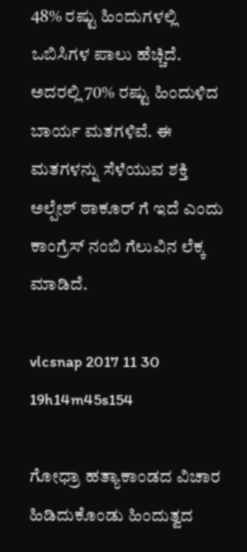48% ರಷ್ಟು ಹಿಂದುಗಳಲ್ಲಿ ಒಬಿಸಿಗಳ ಪಾಲು ಹೆಚ್ಚಿದೆ. ಅದರಲ್ಲಿ 70% ರಷ್ಟು ಹಿಂದುಳಿದ ಬಾರ್ಯ ಮತಗಳಿವೆ. ಈ ಮತಗಳನ್ನು ಸೆಳೆಯುವ ಶಕ್ತಿ ಅಲ್ಪೇಶ್ ಠಾಕೂರ್ ಗೆ ಇದೆ ಎಂದು ಕಾಂಗ್ರೆಸ್ ನಂಬಿ ಗೆಲುವಿನ ಲೆಕ್ಕ ಮಾಡಿದೆ.

vlcsnap 2017 11 30 19h14m45s154

ಗೋಧ್ರಾ ಹತ್ಯಾಕಾಂಡದ ವಿಚಾರ ಹಿಡಿದುಕೊಂಡು ಹಿಂದುತ್ವದ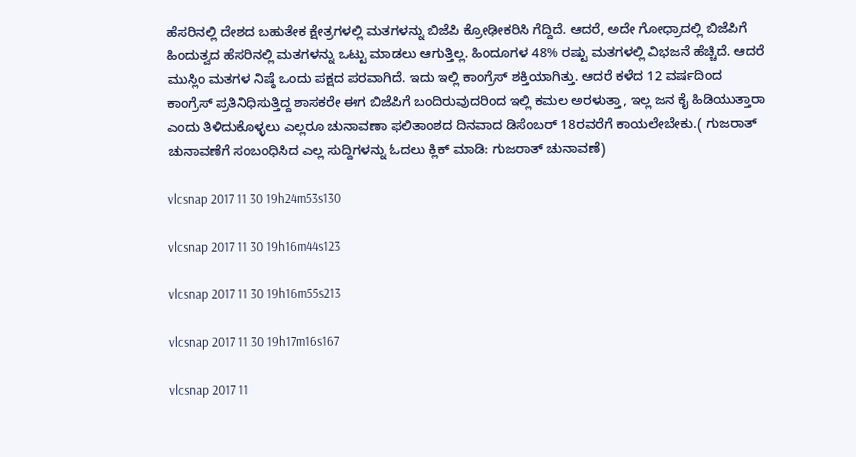ಹೆಸರಿನಲ್ಲಿ ದೇಶದ ಬಹುತೇಕ ಕ್ಷೇತ್ರಗಳಲ್ಲಿ ಮತಗಳನ್ನು ಬಿಜೆಪಿ ಕ್ರೋಢೀಕರಿಸಿ ಗೆದ್ದಿದೆ. ಆದರೆ, ಅದೇ ಗೋಧ್ರಾದಲ್ಲಿ ಬಿಜೆಪಿಗೆ ಹಿಂದುತ್ವದ ಹೆಸರಿನಲ್ಲಿ ಮತಗಳನ್ನು ಒಟ್ಟು ಮಾಡಲು ಆಗುತ್ತಿಲ್ಲ. ಹಿಂದೂಗಳ 48% ರಷ್ಟು ಮತಗಳಲ್ಲಿ ವಿಭಜನೆ ಹೆಚ್ಚಿದೆ. ಆದರೆ ಮುಸ್ಲಿಂ ಮತಗಳ ನಿಷ್ಠೆ ಒಂದು ಪಕ್ಷದ ಪರವಾಗಿದೆ. ಇದು ಇಲ್ಲಿ ಕಾಂಗ್ರೆಸ್ ಶಕ್ತಿಯಾಗಿತ್ತು. ಆದರೆ ಕಳೆದ 12 ವರ್ಷದಿಂದ ಕಾಂಗ್ರೆಸ್ ಪ್ರತಿನಿಧಿಸುತ್ತಿದ್ದ ಶಾಸಕರೇ ಈಗ ಬಿಜೆಪಿಗೆ ಬಂದಿರುವುದರಿಂದ ಇಲ್ಲಿ ಕಮಲ ಅರಳುತ್ತಾ, ಇಲ್ಲ ಜನ ಕೈ ಹಿಡಿಯುತ್ತಾರಾ ಎಂದು ತಿಳಿದುಕೊಳ್ಳಲು ಎಲ್ಲರೂ ಚುನಾವಣಾ ಫಲಿತಾಂಶದ ದಿನವಾದ ಡಿಸೆಂಬರ್ 18ರವರೆಗೆ ಕಾಯಲೇಬೇಕು.( ಗುಜರಾತ್ ಚುನಾವಣೆಗೆ ಸಂಬಂಧಿಸಿದ ಎಲ್ಲ ಸುದ್ದಿಗಳನ್ನು ಓದಲು ಕ್ಲಿಕ್ ಮಾಡಿ: ಗುಜರಾತ್ ಚುನಾವಣೆ)

vlcsnap 2017 11 30 19h24m53s130

vlcsnap 2017 11 30 19h16m44s123

vlcsnap 2017 11 30 19h16m55s213

vlcsnap 2017 11 30 19h17m16s167

vlcsnap 2017 11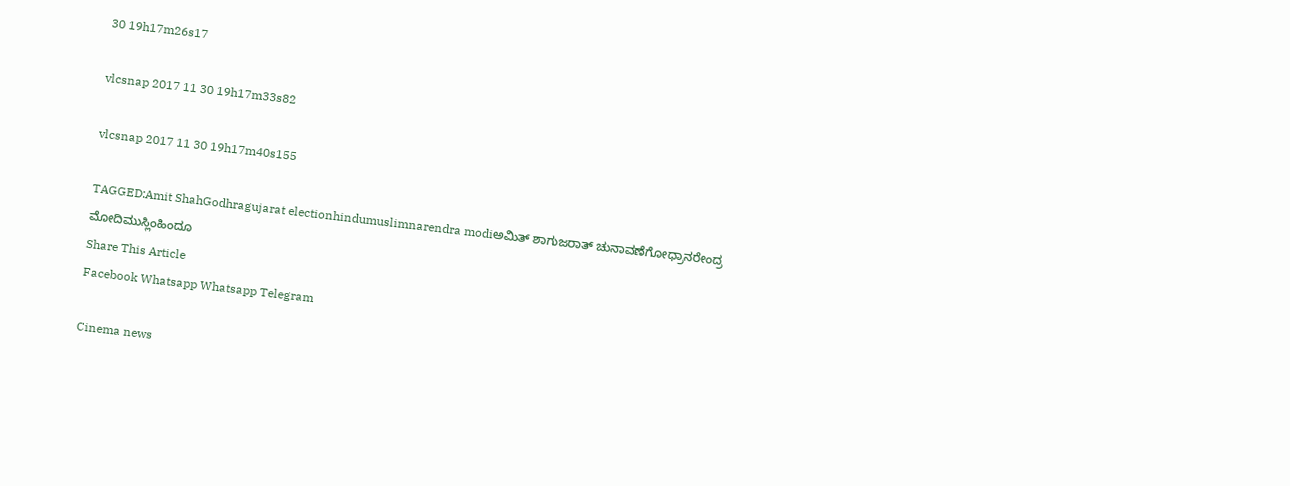30 19h17m26s17

vlcsnap 2017 11 30 19h17m33s82

vlcsnap 2017 11 30 19h17m40s155

TAGGED:Amit ShahGodhragujarat electionhindumuslimnarendra modiಅಮಿತ್ ಶಾಗುಜರಾತ್ ಚುನಾವಣೆಗೋಧ್ರಾನರೇಂದ್ರ ಮೋದಿಮುಸ್ಲಿಂಹಿಂದೂ
Share This Article
Facebook Whatsapp Whatsapp Telegram

Cinema news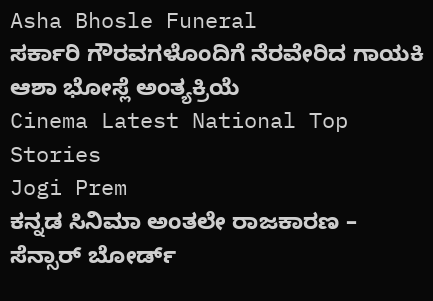Asha Bhosle Funeral
ಸರ್ಕಾರಿ ಗೌರವಗಳೊಂದಿಗೆ ನೆರವೇರಿದ ಗಾಯಕಿ ಆಶಾ ಭೋಸ್ಲೆ ಅಂತ್ಯಕ್ರಿಯೆ
Cinema Latest National Top Stories
Jogi Prem
ಕನ್ನಡ ಸಿನಿಮಾ ಅಂತಲೇ ರಾಜಕಾರಣ – ಸೆನ್ಸಾರ್ ಬೋರ್ಡ್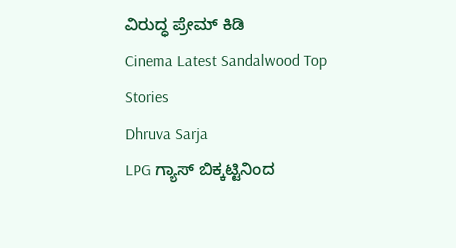ವಿರುದ್ಧ ಪ್ರೇಮ್ ಕಿಡಿ
Cinema Latest Sandalwood Top Stories
Dhruva Sarja
LPG ಗ್ಯಾಸ್‌ ಬಿಕ್ಕಟ್ಟಿನಿಂದ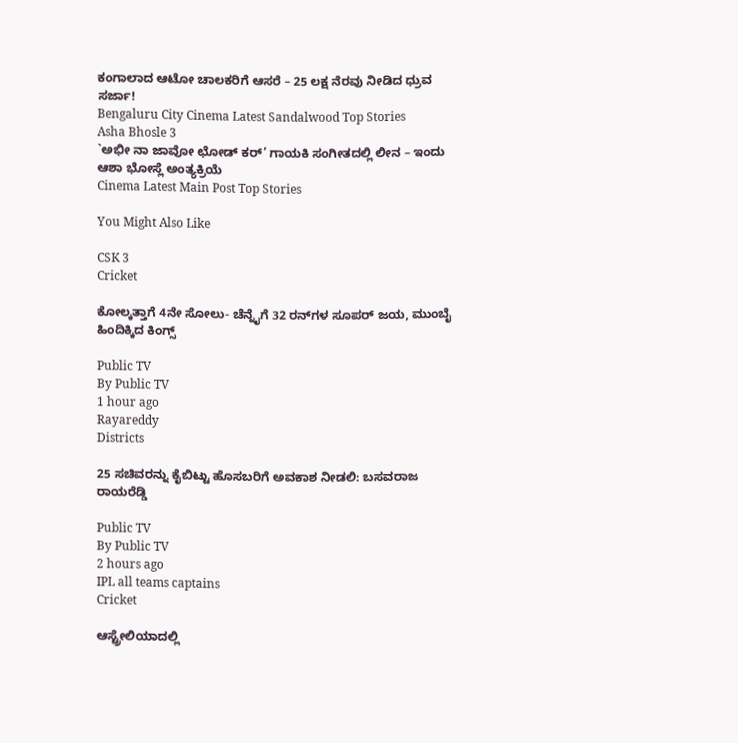ಕಂಗಾಲಾದ ಆಟೋ ಚಾಲಕರಿಗೆ ಆಸರೆ – 25 ಲಕ್ಷ ನೆರವು ನೀಡಿದ ಧ್ರುವ ಸರ್ಜಾ!
Bengaluru City Cinema Latest Sandalwood Top Stories
Asha Bhosle 3
`ಅಭೀ ನಾ ಜಾವೋ ಛೋಡ್ ಕರ್’ ಗಾಯಕಿ ಸಂಗೀತದಲ್ಲಿ ಲೀನ – ಇಂದು ಆಶಾ ಭೋಸ್ಲೆ ಅಂತ್ಯಕ್ರಿಯೆ
Cinema Latest Main Post Top Stories

You Might Also Like

CSK 3
Cricket

ಕೋಲ್ಕತ್ತಾಗೆ 4ನೇ ಸೋಲು- ಚೆನ್ನೈಗೆ 32 ರನ್‌ಗಳ ಸೂಪರ್‌ ಜಯ, ಮುಂಬೈ ಹಿಂದಿಕ್ಕಿದ ಕಿಂಗ್ಸ್‌

Public TV
By Public TV
1 hour ago
Rayareddy
Districts

25 ಸಚಿವರನ್ನು ಕೈಬಿಟ್ಟು ಹೊಸಬರಿಗೆ ಅವಕಾಶ ನೀಡಲಿ: ಬಸವರಾಜ ರಾಯರೆಡ್ಡಿ

Public TV
By Public TV
2 hours ago
IPL all teams captains
Cricket

ಆಸ್ಟ್ರೇಲಿಯಾದಲ್ಲಿ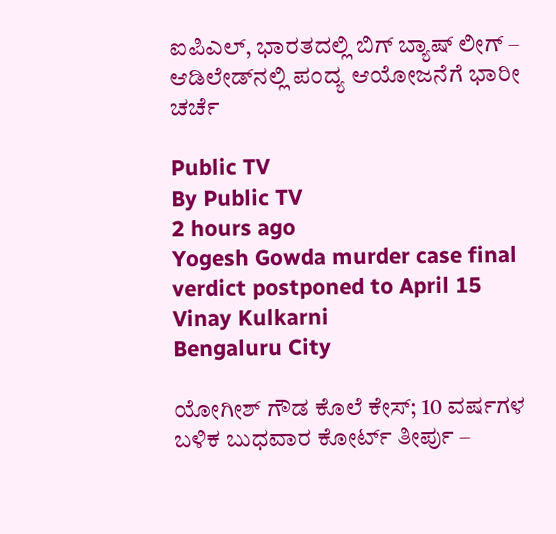ಐಪಿಎಲ್‌, ಭಾರತದಲ್ಲಿ ಬಿಗ್‌ ಬ್ಯಾಷ್‌ ಲೀಗ್‌ – ಆಡಿಲೇಡ್‌ನಲ್ಲಿ ಪಂದ್ಯ ಆಯೋಜನೆಗೆ ಭಾರೀ ಚರ್ಚೆ

Public TV
By Public TV
2 hours ago
Yogesh Gowda murder case final verdict postponed to April 15 Vinay Kulkarni
Bengaluru City

ಯೋಗೀಶ್ ಗೌಡ ಕೊಲೆ ಕೇಸ್; 10 ವರ್ಷಗಳ ಬಳಿಕ ಬುಧವಾರ ಕೋರ್ಟ್ ತೀರ್ಪು –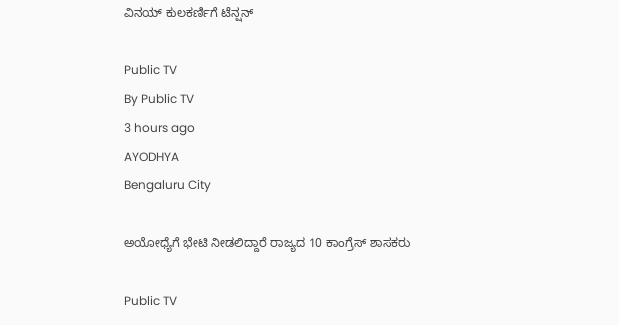ವಿನಯ್ ಕುಲಕರ್ಣಿಗೆ ಟೆನ್ಷನ್

Public TV
By Public TV
3 hours ago
AYODHYA
Bengaluru City

ಅಯೋಧ್ಯೆಗೆ ಭೇಟಿ ನೀಡಲಿದ್ದಾರೆ ರಾಜ್ಯದ 10 ಕಾಂಗ್ರೆಸ್‌ ಶಾಸಕರು

Public TV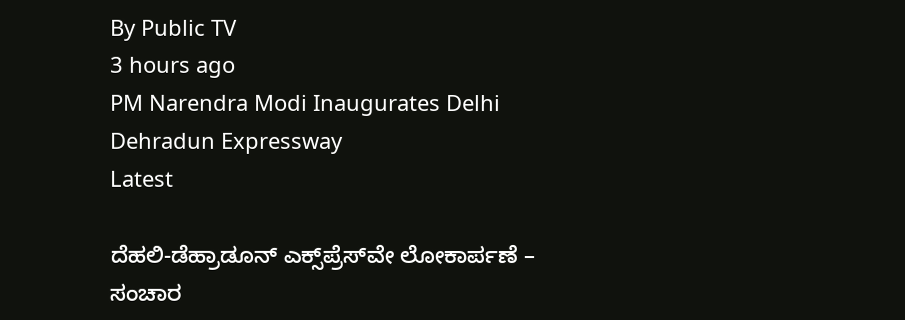By Public TV
3 hours ago
PM Narendra Modi Inaugurates Delhi Dehradun Expressway
Latest

ದೆಹಲಿ-ಡೆಹ್ರಾಡೂನ್‌ ಎಕ್ಸ್‌ಪ್ರೆಸ್‌ವೇ ಲೋಕಾರ್ಪಣೆ – ಸಂಚಾರ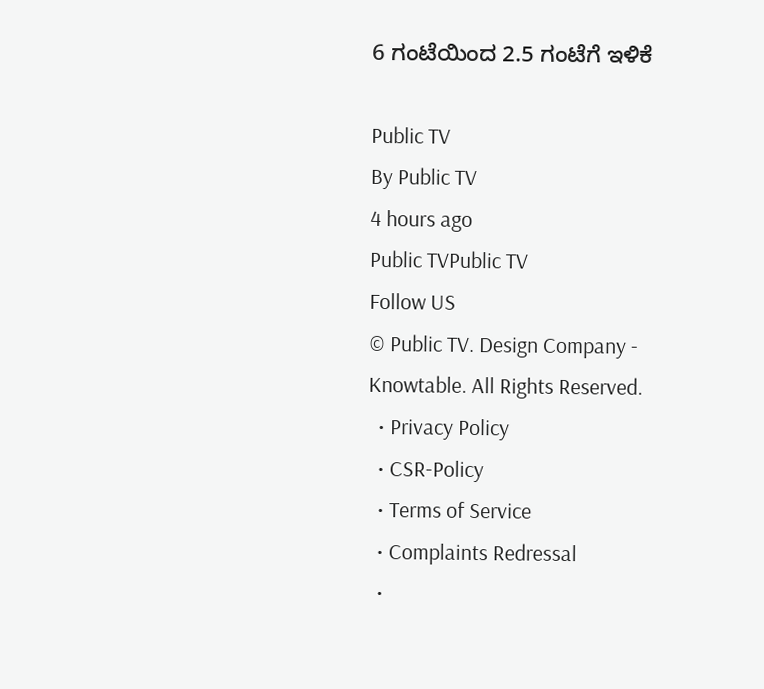6 ಗಂಟೆಯಿಂದ 2.5 ಗಂಟೆಗೆ ಇಳಿಕೆ

Public TV
By Public TV
4 hours ago
Public TVPublic TV
Follow US
© Public TV. Design Company - Knowtable. All Rights Reserved.
  • Privacy Policy
  • CSR-Policy
  • Terms of Service
  • Complaints Redressal
  •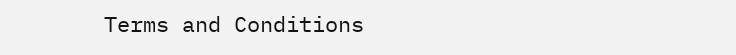Terms and Conditions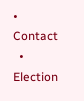• Contact
  • Election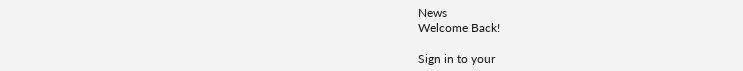News
Welcome Back!

Sign in to your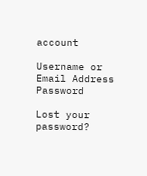account

Username or Email Address
Password

Lost your password?